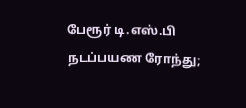பேரூர் டி.எஸ்.பி நடப்பயண ரோந்து;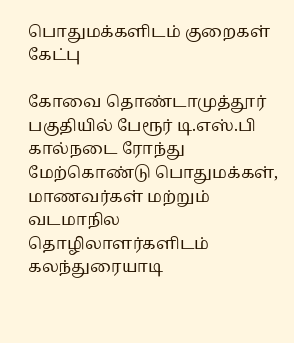பொதுமக்களிடம் குறைகள் கேட்பு

கோவை தொண்டாமுத்தூர் பகுதியில் பேரூர் டி.எஸ்.பி கால்நடை ரோந்து மேற்கொண்டு பொதுமக்கள், மாணவர்கள் மற்றும் வடமாநில தொழிலாளர்களிடம் கலந்துரையாடி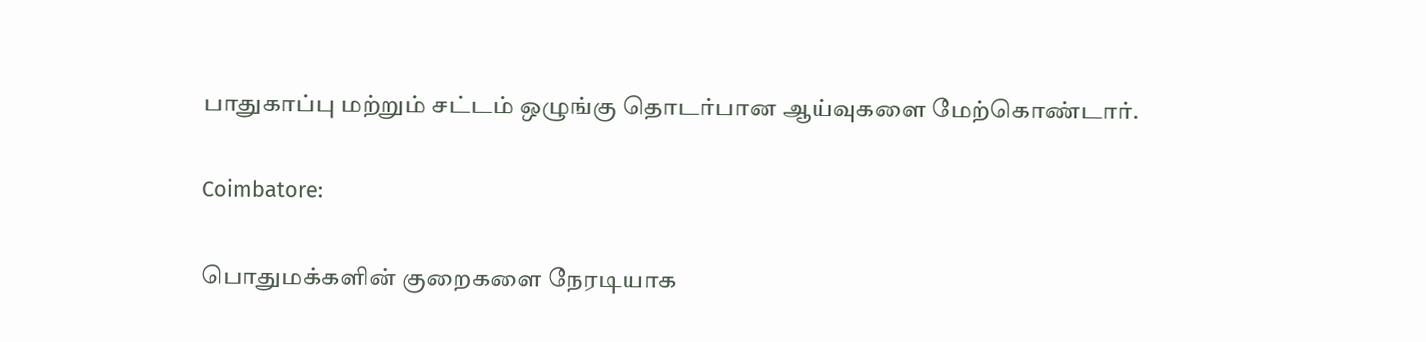பாதுகாப்பு மற்றும் சட்டம் ஒழுங்கு தொடர்பான ஆய்வுகளை மேற்கொண்டார்.

Coimbatore:

பொதுமக்களின் குறைகளை நேரடியாக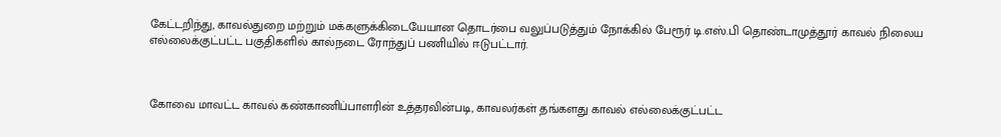கேட்டறிந்து, காவல்துறை மற்றும் மக்களுக்கிடையேயான தொடர்பை வலுப்படுத்தும் நோக்கில் பேரூர் டி.எஸ்.பி தொண்டாமுத்தூர் காவல் நிலைய எல்லைக்குட்பட்ட பகுதிகளில் கால்நடை ரோந்துப் பணியில் ஈடுபட்டார்.



கோவை மாவட்ட காவல் கண்காணிப்பாளரின் உத்தரவின்படி, காவலர்கள் தங்களது காவல் எல்லைக்குட்பட்ட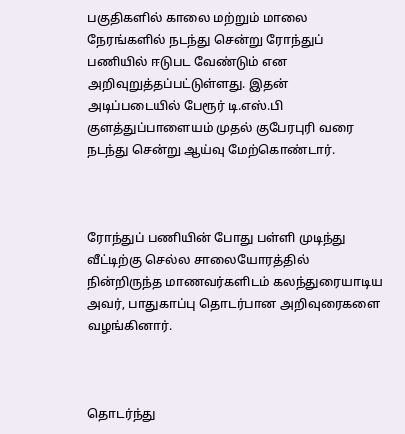பகுதிகளில் காலை மற்றும் மாலை நேரங்களில் நடந்து சென்று ரோந்துப் பணியில் ஈடுபட வேண்டும் என அறிவுறுத்தப்பட்டுள்ளது. இதன் அடிப்படையில் பேரூர் டி.எஸ்.பி குளத்துப்பாளையம் முதல் குபேரபுரி வரை நடந்து சென்று ஆய்வு மேற்கொண்டார்.



ரோந்துப் பணியின் போது பள்ளி முடிந்து வீட்டிற்கு செல்ல சாலையோரத்தில் நின்றிருந்த மாணவர்களிடம் கலந்துரையாடிய அவர், பாதுகாப்பு தொடர்பான அறிவுரைகளை வழங்கினார்.



தொடர்ந்து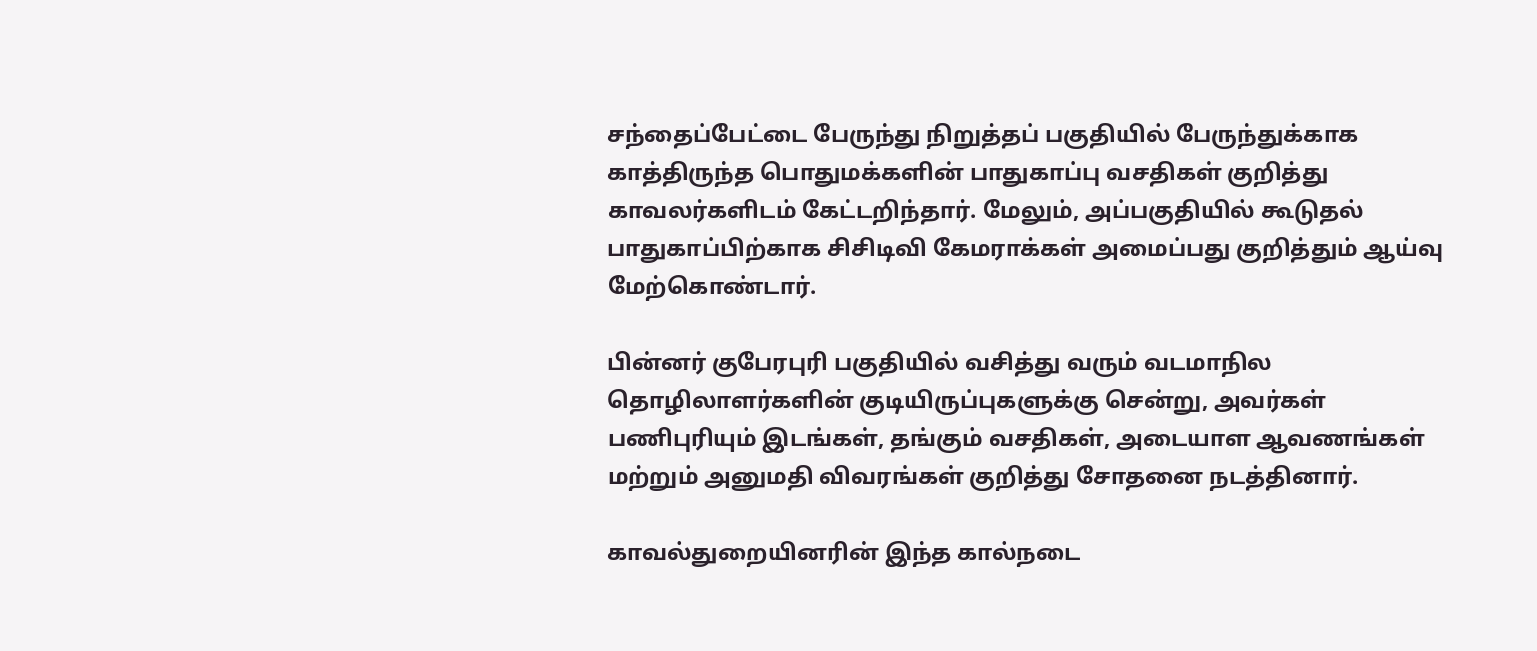சந்தைப்பேட்டை பேருந்து நிறுத்தப் பகுதியில் பேருந்துக்காக காத்திருந்த பொதுமக்களின் பாதுகாப்பு வசதிகள் குறித்து காவலர்களிடம் கேட்டறிந்தார். மேலும், அப்பகுதியில் கூடுதல் பாதுகாப்பிற்காக சிசிடிவி கேமராக்கள் அமைப்பது குறித்தும் ஆய்வு மேற்கொண்டார்.

பின்னர் குபேரபுரி பகுதியில் வசித்து வரும் வடமாநில தொழிலாளர்களின் குடியிருப்புகளுக்கு சென்று, அவர்கள் பணிபுரியும் இடங்கள், தங்கும் வசதிகள், அடையாள ஆவணங்கள் மற்றும் அனுமதி விவரங்கள் குறித்து சோதனை நடத்தினார்.

காவல்துறையினரின் இந்த கால்நடை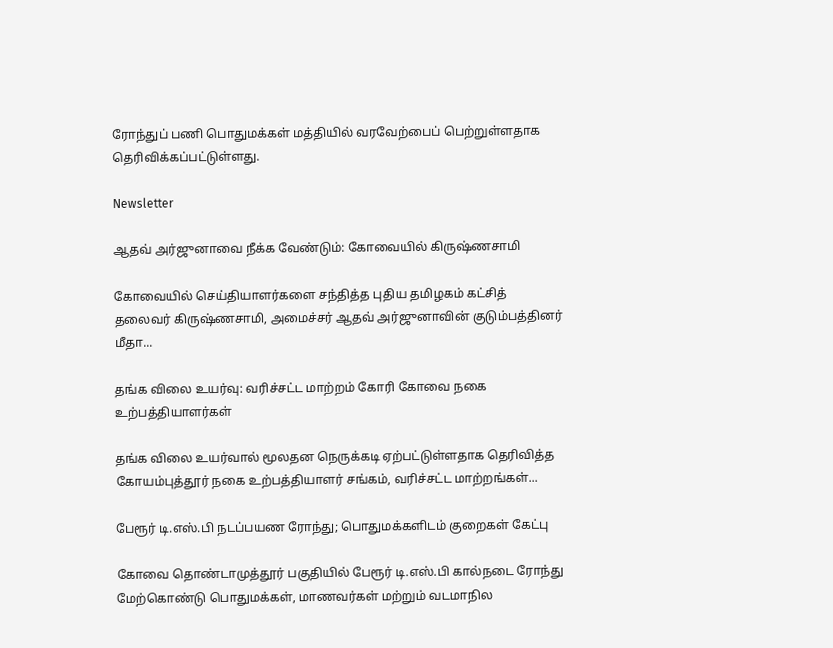ரோந்துப் பணி பொதுமக்கள் மத்தியில் வரவேற்பைப் பெற்றுள்ளதாக தெரிவிக்கப்பட்டுள்ளது.

Newsletter

ஆதவ் அர்ஜுனாவை நீக்க வேண்டும்: கோவையில் கிருஷ்ணசாமி

கோவையில் செய்தியாளர்களை சந்தித்த புதிய தமிழகம் கட்சித் தலைவர் கிருஷ்ணசாமி, அமைச்சர் ஆதவ் அர்ஜுனாவின் குடும்பத்தினர் மீதா...

தங்க விலை உயர்வு: வரிச்சட்ட மாற்றம் கோரி கோவை நகை உற்பத்தியாளர்கள்

தங்க விலை உயர்வால் மூலதன நெருக்கடி ஏற்பட்டுள்ளதாக தெரிவித்த கோயம்புத்தூர் நகை உற்பத்தியாளர் சங்கம், வரிச்சட்ட மாற்றங்கள்...

பேரூர் டி.எஸ்.பி நடப்பயண ரோந்து; பொதுமக்களிடம் குறைகள் கேட்பு

கோவை தொண்டாமுத்தூர் பகுதியில் பேரூர் டி.எஸ்.பி கால்நடை ரோந்து மேற்கொண்டு பொதுமக்கள், மாணவர்கள் மற்றும் வடமாநில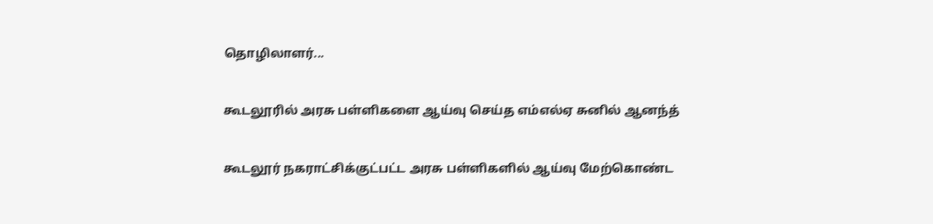தொழிலாளர்...

கூடலூரில் அரசு பள்ளிகளை ஆய்வு செய்த எம்எல்ஏ சுனில் ஆனந்த்

கூடலூர் நகராட்சிக்குட்பட்ட அரசு பள்ளிகளில் ஆய்வு மேற்கொண்ட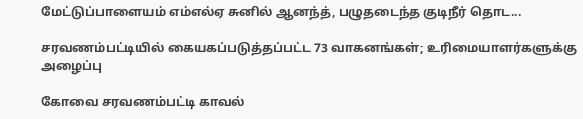மேட்டுப்பாளையம் எம்எல்ஏ சுனில் ஆனந்த், பழுதடைந்த குடிநீர் தொட...

சரவணம்பட்டியில் கையகப்படுத்தப்பட்ட 73 வாகனங்கள்; உரிமையாளர்களுக்கு அழைப்பு

கோவை சரவணம்பட்டி காவல்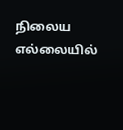நிலைய எல்லையில்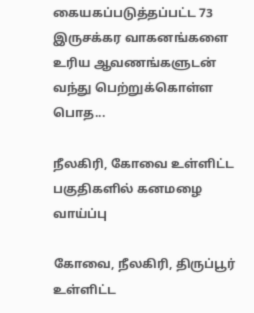கையகப்படுத்தப்பட்ட 73 இருசக்கர வாகனங்களை உரிய ஆவணங்களுடன் வந்து பெற்றுக்கொள்ள பொத...

நீலகிரி, கோவை உள்ளிட்ட பகுதிகளில் கனமழை வாய்ப்பு

கோவை, நீலகிரி, திருப்பூர் உள்ளிட்ட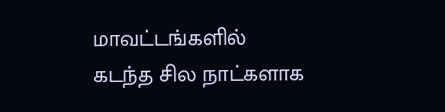மாவட்டங்களில் கடந்த சில நாட்களாக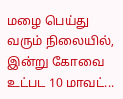மழை பெய்து வரும் நிலையில், இன்று கோவை உட்பட 10 மாவட்...